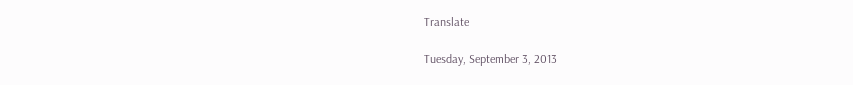Translate

Tuesday, September 3, 2013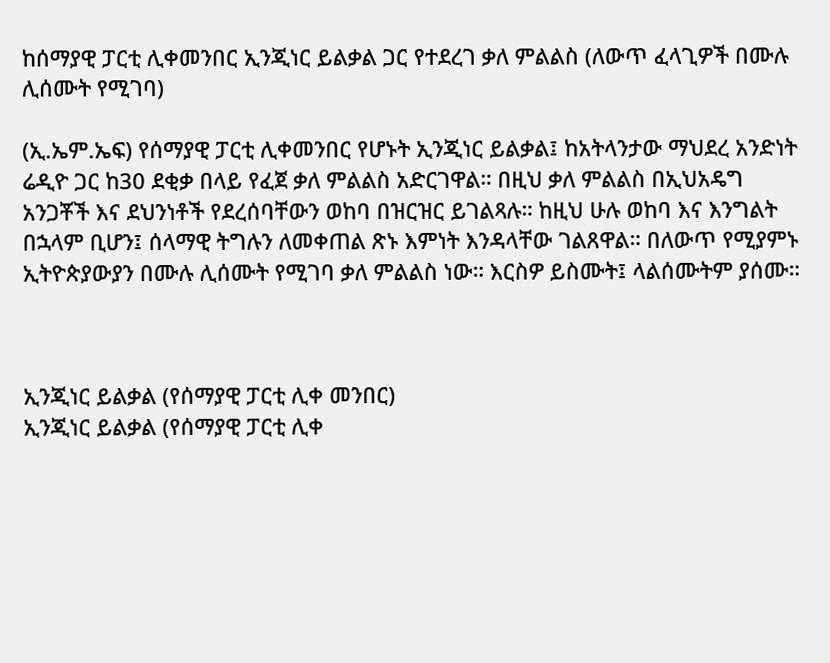ከሰማያዊ ፓርቲ ሊቀመንበር ኢንጂነር ይልቃል ጋር የተደረገ ቃለ ምልልስ (ለውጥ ፈላጊዎች በሙሉ ሊሰሙት የሚገባ)

(ኢ.ኤም.ኤፍ) የሰማያዊ ፓርቲ ሊቀመንበር የሆኑት ኢንጂነር ይልቃል፤ ከአትላንታው ማህደረ አንድነት ሬዲዮ ጋር ከ30 ደቂቃ በላይ የፈጀ ቃለ ምልልስ አድርገዋል። በዚህ ቃለ ምልልስ በኢህአዴግ አንጋቾች እና ደህንነቶች የደረሰባቸውን ወከባ በዝርዝር ይገልጻሉ። ከዚህ ሁሉ ወከባ እና እንግልት በኋላም ቢሆን፤ ሰላማዊ ትግሉን ለመቀጠል ጽኑ እምነት እንዳላቸው ገልጸዋል። በለውጥ የሚያምኑ ኢትዮጵያውያን በሙሉ ሊሰሙት የሚገባ ቃለ ምልልስ ነው። እርስዎ ይስሙት፤ ላልሰሙትም ያሰሙ።



ኢንጂነር ይልቃል (የሰማያዊ ፓርቲ ሊቀ መንበር)
ኢንጂነር ይልቃል (የሰማያዊ ፓርቲ ሊቀ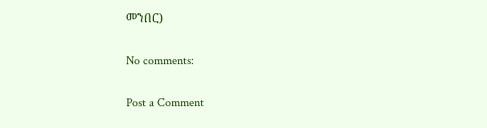መንበር)

No comments:

Post a Comment